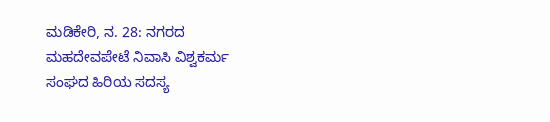ಮಡಿಕೇರಿ, ನ. 28: ನಗರದ ಮಹದೇವಪೇಟೆ ನಿವಾಸಿ ವಿಶ್ವಕರ್ಮ ಸಂಘದ ಹಿರಿಯ ಸದಸ್ಯ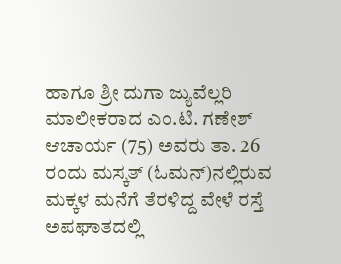ಹಾಗೂ ಶ್ರೀ ದುಗಾ ಜ್ಯುವೆಲ್ಲರಿ ಮಾಲೀಕರಾದ ಎಂ.ಟಿ. ಗಣೇಶ್ ಆಚಾರ್ಯ (75) ಅವರು ತಾ. 26 ರಂದು ಮಸ್ಕತ್ (ಓಮನ್)ನಲ್ಲಿರುವ ಮಕ್ಕಳ ಮನೆಗೆ ತೆರಳಿದ್ದ ವೇಳೆ ರಸ್ತೆ ಅಪಘಾತದಲ್ಲಿ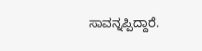ಸಾವನ್ನಪ್ಪಿದ್ದಾರೆ.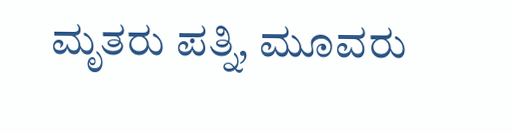ಮೃತರು ಪತ್ನಿ, ಮೂವರು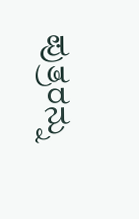ಪುತ್ರರನ್ನು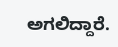ಅಗಲಿದ್ದಾರೆ.